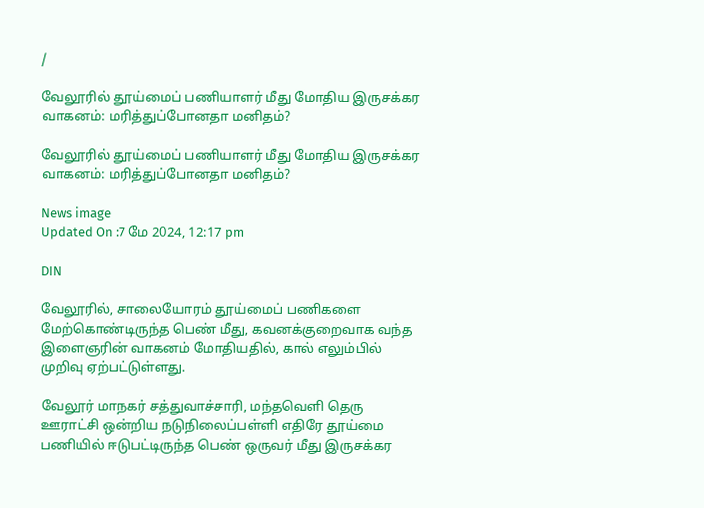/

வேலூரில் தூய்மைப் பணியாளர் மீது மோதிய இருசக்கர வாகனம்: மரித்துப்போனதா மனிதம்?

வேலூரில் தூய்மைப் பணியாளர் மீது மோதிய இருசக்கர வாகனம்: மரித்துப்போனதா மனிதம்?

News image
Updated On :7 மே 2024, 12:17 pm

DIN

வேலூரில், சாலையோரம் தூய்மைப் பணிகளை மேற்கொண்டிருந்த பெண் மீது, கவனக்குறைவாக வந்த இளைஞரின் வாகனம் மோதியதில், கால் எலும்பில் முறிவு ஏற்பட்டுள்ளது.

வேலூர் மாநகர் சத்துவாச்சாரி, மந்தவெளி தெரு ஊராட்சி ஒன்றிய நடுநிலைப்பள்ளி எதிரே தூய்மை பணியில் ஈடுபட்டிருந்த பெண் ஒருவர் மீது இருசக்கர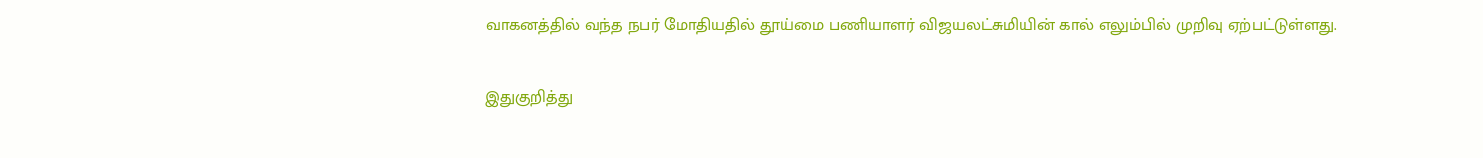வாகனத்தில் வந்த நபர் மோதியதில் தூய்மை பணியாளர் விஜயலட்சுமியின் கால் எலும்பில் முறிவு ஏற்பட்டுள்ளது.

இதுகுறித்து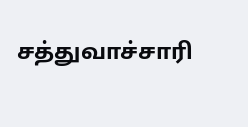சத்துவாச்சாரி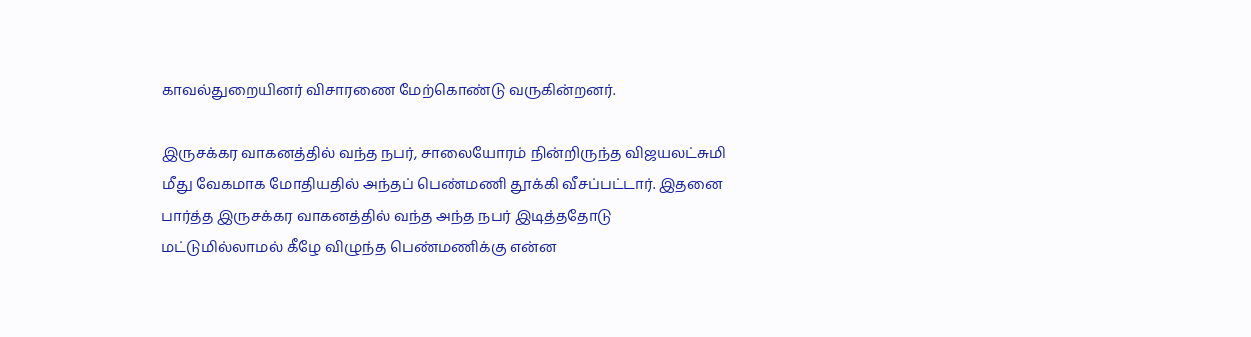காவல்துறையினர் விசாரணை மேற்கொண்டு வருகின்றனர்.

இருசக்கர வாகனத்தில் வந்த நபர், சாலையோரம் நின்றிருந்த விஜயலட்சுமி மீது வேகமாக மோதியதில் அந்தப் பெண்மணி தூக்கி வீசப்பட்டார். இதனை பார்த்த இருசக்கர வாகனத்தில் வந்த அந்த நபர் இடித்ததோடு மட்டுமில்லாமல் கீழே விழுந்த பெண்மணிக்கு என்ன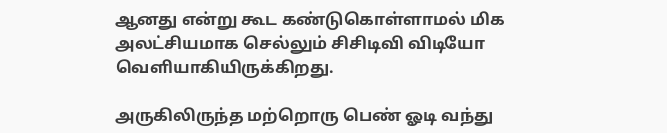ஆனது என்று கூட கண்டுகொள்ளாமல் மிக அலட்சியமாக செல்லும் சிசிடிவி விடியோ வெளியாகியிருக்கிறது.

அருகிலிருந்த மற்றொரு பெண் ஓடி வந்து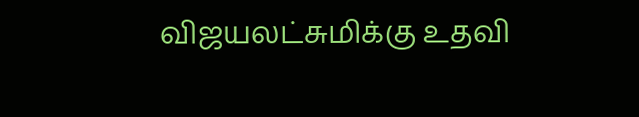விஜயலட்சுமிக்கு உதவி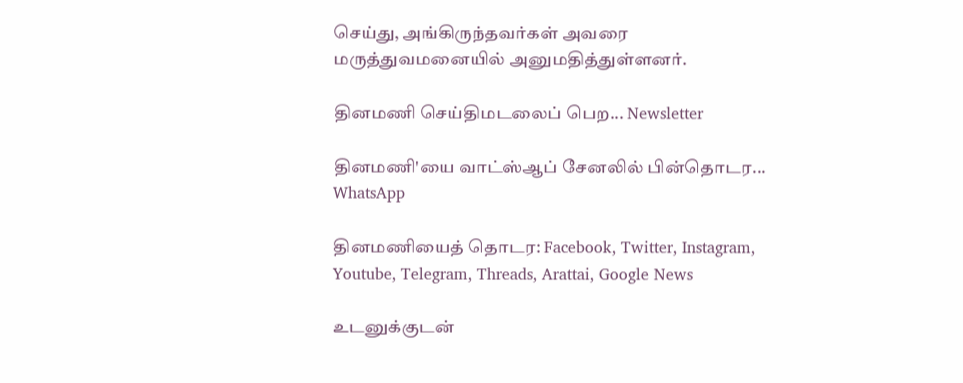செய்து, அங்கிருந்தவர்கள் அவரை மருத்துவமனையில் அனுமதித்துள்ளனர்.

தினமணி செய்திமடலைப் பெற... Newsletter

தினமணி'யை வாட்ஸ்ஆப் சேனலில் பின்தொடர... WhatsApp

தினமணியைத் தொடர: Facebook, Twitter, Instagram, Youtube, Telegram, Threads, Arattai, Google News

உடனுக்குடன்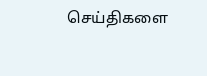செய்திகளை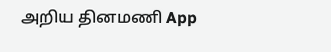அறிய தினமணி App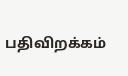பதிவிறக்கம்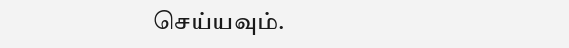செய்யவும்.